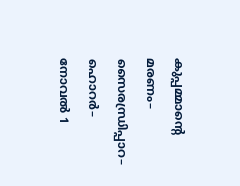കുപ്പമ്മാന്റെ മരണം– സൈരന്ധ്രിപ്പാറ– ഹൊറർ– നോവൽ 1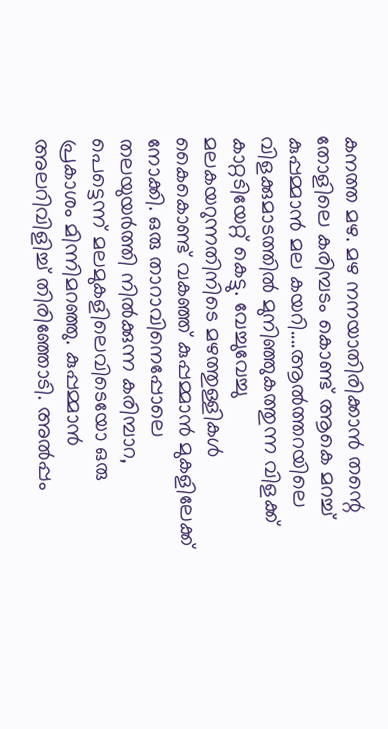കനത്ത മഴ. മഴ നനയാതിരിക്കാൻ തന്റെ തോളിലെ കരിമ്പടം കൊണ്ട് ആകെ മറച്ച് കുപ്പമ്മാൻ മല കയറി....ആൽത്തറയിലെ വിളക്കുമാടത്തിൽ മുനിഞ്ഞുകത്തുന്ന വിളക്ക് കാറ്റടിയേറ്റ് കെട്ടു. വേച്ചുവേച്ചു മലകയറുന്നതിനിടെ മഴത്തുള്ളികൾ കൈകൊണ്ട് വകഞ്ഞ് കുപ്പമ്മാൻ മുകളിലേക്ക് നോക്കി. ഒരു താറാവിനെപ്പോലെ തലയുയർത്തി നിൽക്കുന്ന കരിമ്പാറ, പെട്ടെന്ന് മലമുകളിലെവിടെയോ ഒരു പ്രകാശം മിന്നിമറഞ്ഞു. കുപ്പമ്മാൻ അലറിവിളിച്ച് തിരിഞ്ഞോടി. അൽപ്പം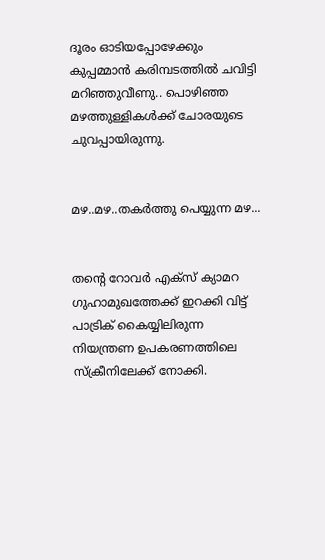ദൂരം ഓടിയപ്പോഴേക്കും കുപ്പമ്മാൻ കരിമ്പടത്തിൽ ചവിട്ടി മറിഞ്ഞുവീണു.. പൊഴിഞ്ഞ മഴത്തുള്ളികൾക്ക് ചോരയുടെ ചുവപ്പായിരുന്നു.


മഴ..മഴ..തകർത്തു പെയ്യുന്ന മഴ...


തന്റെ റോവർ എക്സ് ക്യാമറ ഗുഹാമുഖത്തേക്ക് ഇറക്കി വിട്ട് പാട്രിക് കൈയ്യിലിരുന്ന നിയന്ത്രണ ഉപകരണത്തിലെ സ്ക്രീനിലേക്ക് നോക്കി.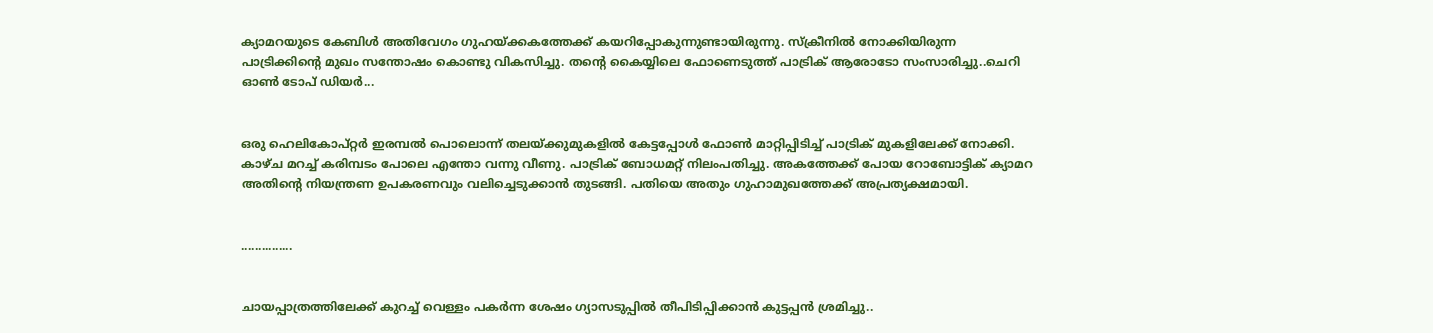ക്യാമറയുടെ കേബിൾ അതിവേഗം ഗുഹയ്ക്കകത്തേക്ക് കയറിപ്പോകുന്നുണ്ടായിരുന്നു. സ്ക്രീനിൽ നോക്കിയിരുന്ന പാട്രിക്കിന്റെ മുഖം സന്തോഷം കൊണ്ടു വികസിച്ചു. തന്റെ കൈയ്യിലെ ഫോണെടുത്ത് പാട്രിക് ആരോടോ സംസാരിച്ചു..ചെറി ഓൺ ടോപ് ഡിയർ...


ഒരു ഹെലികോപ്റ്റർ ഇരമ്പൽ പൊലൊന്ന് തലയ്ക്കുമുകളിൽ കേട്ടപ്പോൾ ഫോൺ മാറ്റിപ്പിടിച്ച് പാട്രിക് മുകളിലേക്ക് നോക്കി. കാഴ്ച മറച്ച് കരിമ്പടം പോലെ എന്തോ വന്നു വീണു. പാട്രിക് ബോധമറ്റ് നിലംപതിച്ചു. അകത്തേക്ക് പോയ റോബോട്ടിക് ക്യാമറ അതിന്റെ നിയന്ത്രണ ഉപകരണവും വലിച്ചെടുക്കാൻ തുടങ്ങി. പതിയെ അതും ഗുഹാമുഖത്തേക്ക് അപ്രത്യക്ഷമായി.


...............


ചായപ്പാത്രത്തിലേക്ക് കുറച്ച് വെള്ളം പകർന്ന ശേഷം ഗ്യാസടുപ്പിൽ തീപിടിപ്പിക്കാൻ കുട്ടപ്പൻ ശ്രമിച്ചു..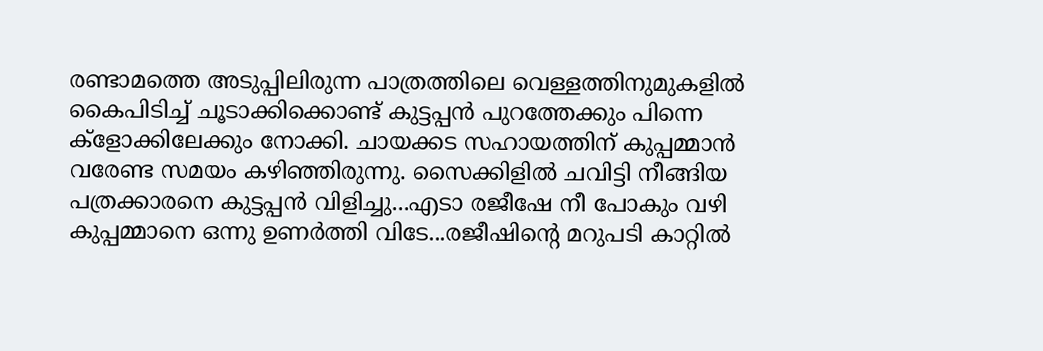രണ്ടാമത്തെ അടുപ്പിലിരുന്ന പാത്രത്തിലെ വെള്ളത്തിനുമുകളിൽ കൈപിടിച്ച് ചൂടാക്കിക്കൊണ്ട് കുട്ടപ്പൻ പുറത്തേക്കും പിന്നെ ക്ളോക്കിലേക്കും നോക്കി. ചായക്കട സഹായത്തിന് കുപ്പമ്മാൻ വരേണ്ട സമയം കഴിഞ്ഞിരുന്നു. സൈക്കിളിൽ ചവിട്ടി നീങ്ങിയ പത്രക്കാരനെ കുട്ടപ്പൻ വിളിച്ചു...എടാ രജീഷേ നീ പോകും വഴി കുപ്പമ്മാനെ ഒന്നു ഉണർത്തി വിടേ...രജീഷിന്റെ മറുപടി കാറ്റിൽ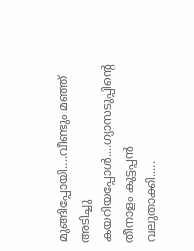മുങ്ങിപ്പോയി....വീണ്ടും മഞ്ഞ് അടിച്ചു കയറിയപ്പോൾ....ഗ്യാസടുപ്പിന്റെ തീനാളം കുട്ടപ്പൻ വലുതാക്കി.....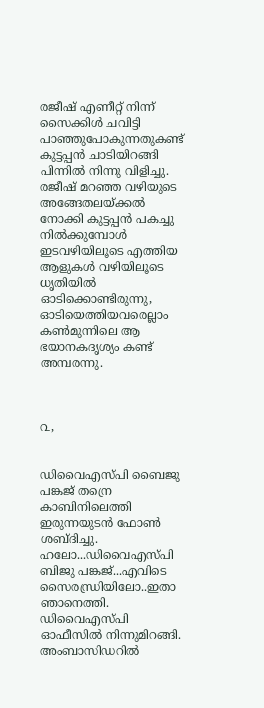രജീഷ് എണീറ്റ് നിന്ന് സൈക്കിൾ ചവിട്ടി പാഞ്ഞുപോകുന്നതുകണ്ട് കുട്ടപ്പൻ ചാടിയിറങ്ങി പിന്നിൽ നിന്നു വിളിച്ചു. രജീഷ് മറഞ്ഞ വഴിയുടെ അങ്ങേതലയ്ക്കൽ നോക്കി കുട്ടപ്പൻ പകച്ചു നിൽക്കുമ്പോൾ ഇടവഴിയിലൂടെ എത്തിയ ആളുകൾ വഴിയിലൂടെ ധൃതിയിൽ ഓടിക്കൊണ്ടിരുന്നു, ഓടിയെത്തിയവരെല്ലാം കൺമുന്നിലെ ആ ഭയാനകദൃശ്യം കണ്ട് അമ്പരന്നു.



൨,


ഡിവൈഎസ്പി ബൈജു പങ്കജ് തന്രെ കാബിനിലെത്തി ഇരുന്നയുടൻ ഫോൺ ശബ്ദിച്ചു. ഹലോ...ഡിവൈഎസ്പി ബിജു പങ്കജ്...എവിടെ സൈരന്ധ്രിയിലോ..ഇതാ ഞാനെത്തി. ഡിവൈഎസ്പി ഓഫീസിൽ നിന്നുമിറങ്ങി. അംബാസിഡറിൽ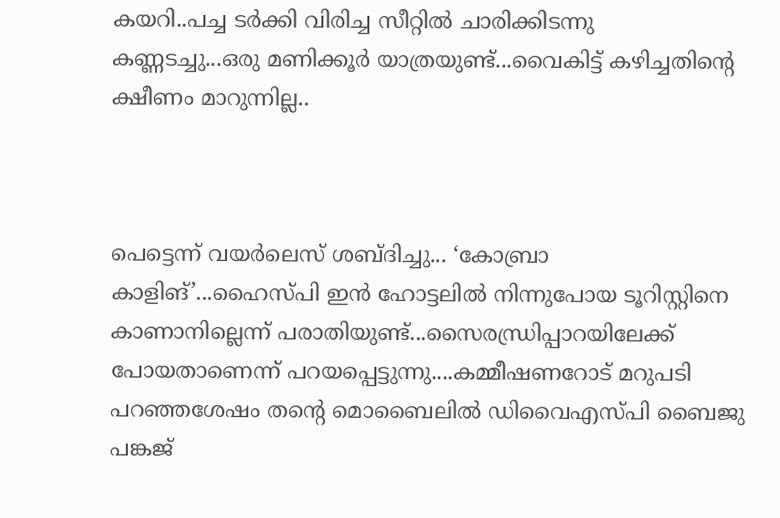കയറി..പച്ച ടർക്കി വിരിച്ച സീറ്റിൽ ചാരിക്കിടന്നു കണ്ണടച്ചു...ഒരു മണിക്കൂർ യാത്രയുണ്ട്...വൈകിട്ട് കഴിച്ചതിന്റെ ക്ഷീണം മാറുന്നില്ല..



പെട്ടെന്ന് വയർലെസ് ശബ്ദിച്ചു... ‘കോബ്രാ കാളിങ്’...ഹൈസ്പി ഇൻ ഹോട്ടലിൽ നിന്നുപോയ ടൂറിസ്റ്റിനെ കാണാനില്ലെന്ന് പരാതിയുണ്ട്...സൈരന്ധ്രിപ്പാറയിലേക്ക് പോയതാണെന്ന് പറയപ്പെട്ടുന്നു....കമ്മീഷണറോട് മറുപടി പറഞ്ഞശേഷം തന്റെ മൊബൈലിൽ ഡിവൈഎസ്പി ബൈജു പങ്കജ്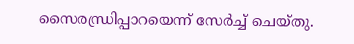സൈരന്ധ്രിപ്പാറയെന്ന് സേർച്ച് ചെയ്തു.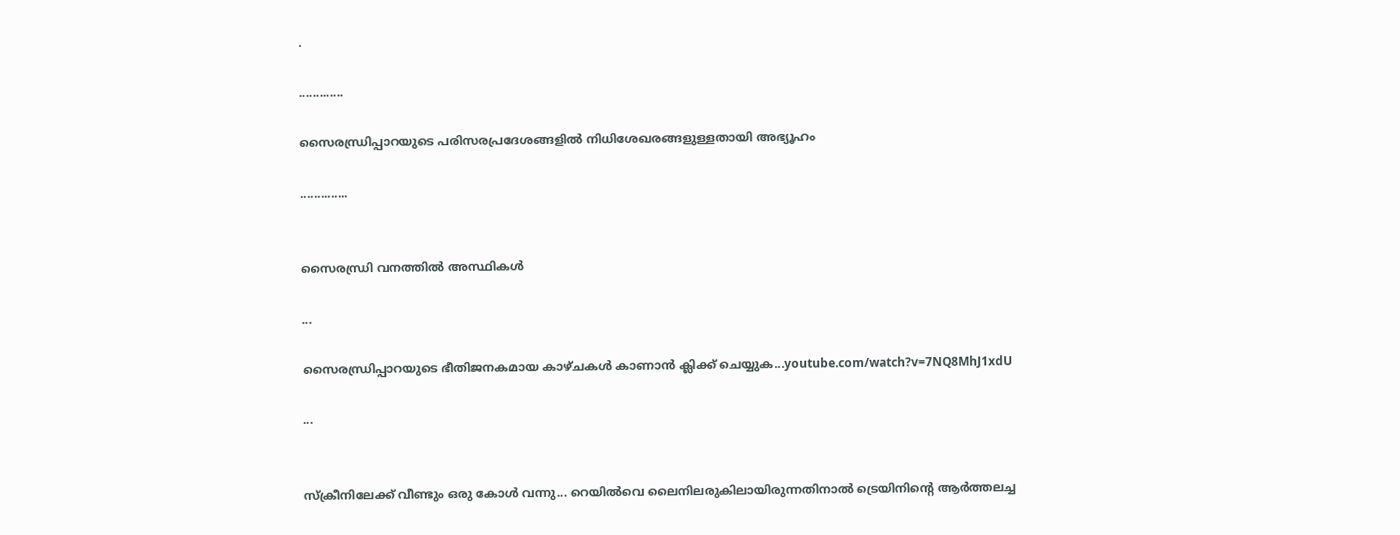.

.............

സൈരന്ധ്രിപ്പാറയുടെ പരിസരപ്രദേശങ്ങളില്‍ നിധിശേഖരങ്ങളുള്ളതായി അഭ്യൂഹം

..............


സൈരന്ധ്രി വനത്തിൽ അസ്ഥികൾ

...

സൈരന്ധ്രിപ്പാറയുടെ ഭീതിജനകമായ കാഴ്ചകൾ കാണാൻ ക്ലിക്ക് ചെയ്യുക...youtube.com/watch?v=7NQ8MhJ1xdU

...


സ്ക്രീനിലേക്ക് വീണ്ടും ഒരു കോൾ വന്നു... റെയിൽവെ ലൈനിലരുകിലായിരുന്നതിനാൽ ട്രെയിനിന്റെ ആർത്തലച്ച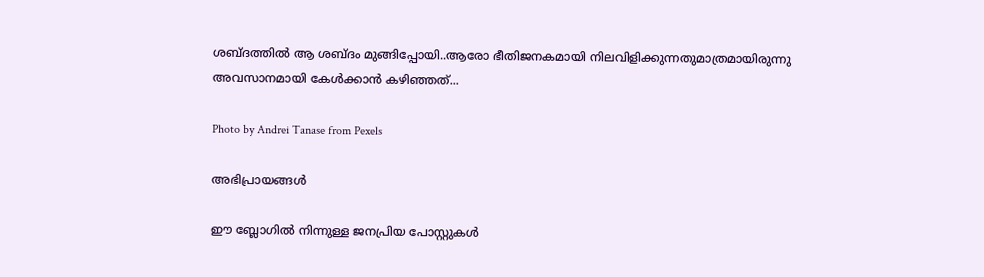ശബ്ദത്തിൽ‌ ആ ശബ്ദം മുങ്ങിപ്പോയി..ആരോ ഭീതിജനകമായി നിലവിളിക്കുന്നതുമാത്രമായിരുന്നു അവസാനമായി കേൾക്കാൻ കഴിഞ്ഞത്...

Photo by Andrei Tanase from Pexels

അഭിപ്രായങ്ങള്‍

ഈ ബ്ലോഗിൽ നിന്നുള്ള ജനപ്രിയ പോസ്റ്റുകള്‍‌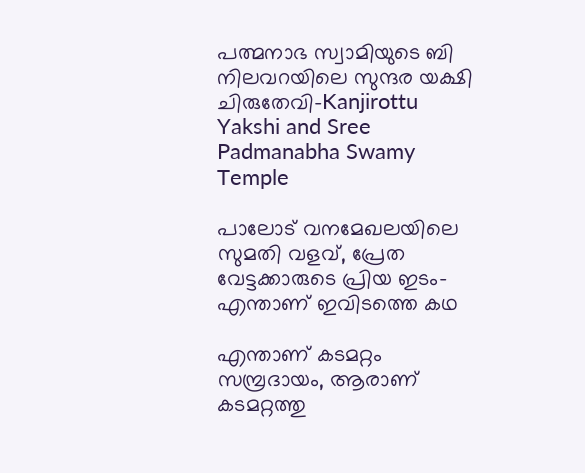പത്മനാഭ സ്വാമിയുടെ ബി നിലവറയിലെ സുന്ദര യക്ഷി ചിരുതേവി–Kanjirottu Yakshi and Sree Padmanabha Swamy Temple

പാലോട് വനമേഖലയിലെ സുമതി വളവ്, പ്രേത വേട്ടക്കാരുടെ പ്രിയ ഇടം- എന്താണ് ഇവിടത്തെ കഥ

എന്താണ് കടമറ്റം സമ്പ്രദായം, ആരാണ് കടമറ്റത്തു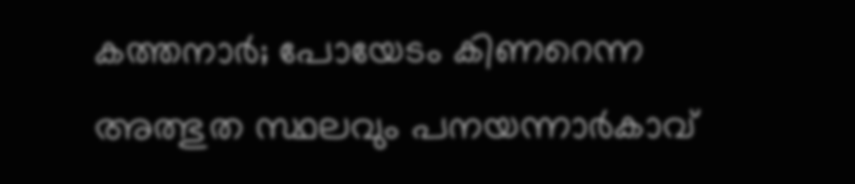കത്തനാർ; പോയേടം കിണറെന്ന അത്ഭുത സ്ഥലവും പനയന്നാർകാവ്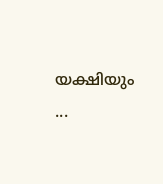യക്ഷിയും ...